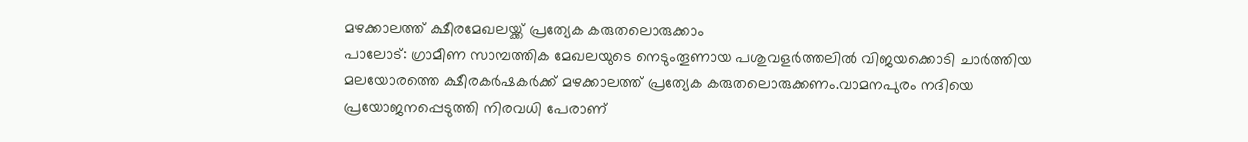മഴക്കാലത്ത് ക്ഷീരമേഖലയ്ക്ക് പ്രത്യേക കരുതലൊരുക്കാം
പാലോട്: ഗ്രാമീണ സാമ്പത്തിക മേഖലയുടെ നെടുംതൂണായ പശുവളർത്തലിൽ വിജയക്കൊടി ചാർത്തിയ മലയോരത്തെ ക്ഷീരകർഷകർക്ക് മഴക്കാലത്ത് പ്രത്യേക കരുതലൊരുക്കണം.വാമനപുരം നദിയെ പ്രയോജനപ്പെടുത്തി നിരവധി പേരാണ്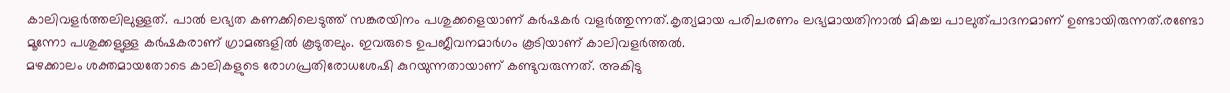കാലിവളർത്തലിലുള്ളത്. പാൽ ലഭ്യത കണക്കിലെടുത്ത് സങ്കരയിനം പശുക്കളെയാണ് കർഷകർ വളർത്തുന്നത്.കൃത്യമായ പരിചരണം ലഭ്യമായതിനാൽ മികച്ച പാലുത്പാദനമാണ് ഉണ്ടായിരുന്നത്.രണ്ടോ മൂന്നോ പശുക്കളുള്ള കർഷകരാണ് ഗ്രാമങ്ങളിൽ കൂടുതലും. ഇവരുടെ ഉപജീവനമാർഗം കൂടിയാണ് കാലിവളർത്തൽ.
മഴക്കാലം ശക്തമായതോടെ കാലികളുടെ രോഗപ്രതിരോധശേഷി കുറയുന്നതായാണ് കണ്ടുവരുന്നത്. അകിടു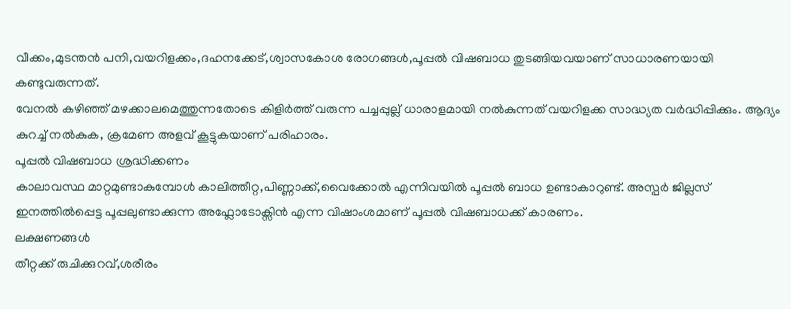വീക്കം,മുടന്തൻ പനി,വയറിളക്കം,ദഹനക്കേട്,ശ്വാസകോശ രോഗങ്ങൾ,പൂപ്പൽ വിഷബാധ തുടങ്ങിയവയാണ് സാധാരണയായി കണ്ടുവരുന്നത്.
വേനൽ കഴിഞ്ഞ് മഴക്കാലമെത്തുന്നതോടെ കിളിർത്ത് വരുന്ന പച്ചപ്പുല്ല് ധാരാളമായി നൽകുന്നത് വയറിളക്ക സാദ്ധ്യത വർദ്ധിപ്പിക്കും. ആദ്യം കുറച്ച് നൽകുക, ക്രമേണ അളവ് കൂട്ടുകയാണ് പരിഹാരം.
പൂപ്പൽ വിഷബാധ ശ്രദ്ധിക്കണം
കാലാവസ്ഥ മാറ്റമുണ്ടാകുമ്പോൾ കാലിത്തീറ്റ,പിണ്ണാക്ക്,വൈക്കോൽ എന്നിവയിൽ പൂപ്പൽ ബാധ ഉണ്ടാകാറുണ്ട്. അസ്പർ ജില്ലസ് ഇനത്തിൽപ്പെട്ട പൂപ്പലുണ്ടാക്കുന്ന അഫ്ലോടോക്സിൻ എന്ന വിഷാംശമാണ് പൂപ്പൽ വിഷബാധക്ക് കാരണം.
ലക്ഷണങ്ങൾ
തീറ്റക്ക് രുചിക്കുറവ്,ശരീരം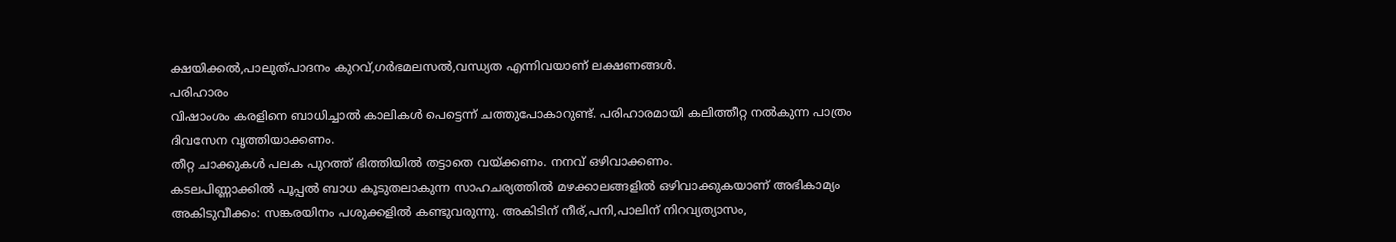ക്ഷയിക്കൽ,പാലുത്പാദനം കുറവ്,ഗർഭമലസൽ,വന്ധ്യത എന്നിവയാണ് ലക്ഷണങ്ങൾ.
പരിഹാരം
വിഷാംശം കരളിനെ ബാധിച്ചാൽ കാലികൾ പെട്ടെന്ന് ചത്തുപോകാറുണ്ട്. പരിഹാരമായി കലിത്തീറ്റ നൽകുന്ന പാത്രം ദിവസേന വൃത്തിയാക്കണം.
തീറ്റ ചാക്കുകൾ പലക പുറത്ത് ഭിത്തിയിൽ തട്ടാതെ വയ്ക്കണം. നനവ് ഒഴിവാക്കണം.
കടലപിണ്ണാക്കിൽ പൂപ്പൽ ബാധ കൂടുതലാകുന്ന സാഹചര്യത്തിൽ മഴക്കാലങ്ങളിൽ ഒഴിവാക്കുകയാണ് അഭികാമ്യം
അകിടുവീക്കം: സങ്കരയിനം പശുക്കളിൽ കണ്ടുവരുന്നു. അകിടിന് നീര്,പനി,പാലിന് നിറവ്യത്യാസം,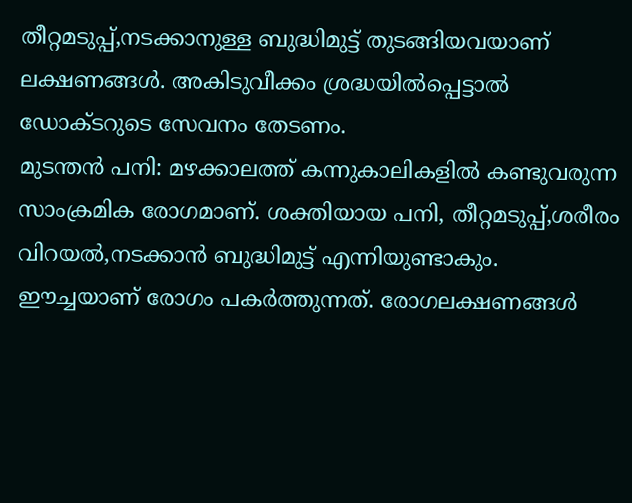തീറ്റമടുപ്പ്,നടക്കാനുള്ള ബുദ്ധിമുട്ട് തുടങ്ങിയവയാണ് ലക്ഷണങ്ങൾ. അകിടുവീക്കം ശ്രദ്ധയിൽപ്പെട്ടാൽ ഡോക്ടറുടെ സേവനം തേടണം.
മുടന്തൻ പനി: മഴക്കാലത്ത് കന്നുകാലികളിൽ കണ്ടുവരുന്ന സാംക്രമിക രോഗമാണ്. ശക്തിയായ പനി, തീറ്റമടുപ്പ്,ശരീരം വിറയൽ,നടക്കാൻ ബുദ്ധിമുട്ട് എന്നിയുണ്ടാകും. ഈച്ചയാണ് രോഗം പകർത്തുന്നത്. രോഗലക്ഷണങ്ങൾ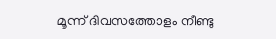മൂന്ന് ദിവസത്തോളം നീണ്ടു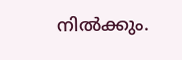നിൽക്കും.